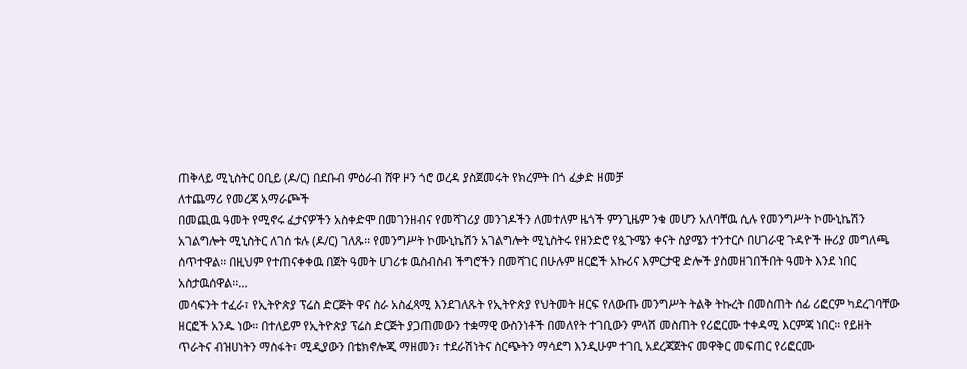ጠቅላይ ሚኒስትር ዐቢይ (ዶ/ር) በደቡብ ምዕራብ ሸዋ ዞን ጎሮ ወረዳ ያስጀመሩት የክረምት በጎ ፈቃድ ዘመቻ
ለተጨማሪ የመረጃ አማራጮች
በመጪዉ ዓመት የሚኖሩ ፈታናዎችን አስቀድሞ በመገንዘብና የመሻገሪያ መንገዶችን ለመተለም ዜጎች ምንጊዜም ንቁ መሆን አለባቸዉ ሲሉ የመንግሥት ኮሙኒኬሽን አገልግሎት ሚኒስትር ለገሰ ቱሉ (ዶ/ር) ገለጹ፡፡ የመንግሥት ኮሙኒኬሽን አገልግሎት ሚኒስትሩ የዘንድሮ የጷጉሜን ቀናት ስያሜን ተንተርሶ በሀገራዊ ጉዳዮች ዙሪያ መግለጫ ሰጥተዋል፡፡ በዚህም የተጠናቀቀዉ በጀት ዓመት ሀገሪቱ ዉስብስብ ችግሮችን በመሻገር በሁሉም ዘርፎች አኩሪና እምርታዊ ድሎች ያስመዘገበችበት ዓመት እንደ ነበር አስታዉሰዋል፡፡…
መሳፍንት ተፈራ፣ የኢትዮጵያ ፕሬስ ድርጅት ዋና ስራ አስፈጻሚ እንደገለጹት የኢትዮጵያ የህትመት ዘርፍ የለውጡ መንግሥት ትልቅ ትኩረት በመስጠት ሰፊ ሪፎርም ካደረገባቸው ዘርፎች አንዱ ነው። በተለይም የኢትዮጵያ ፕሬስ ድርጅት ያጋጠመውን ተቋማዊ ውስንነቶች በመለየት ተገቢውን ምላሽ መስጠት የሪፎርሙ ተቀዳሚ እርምጃ ነበር። የይዘት ጥራትና ብዝሀነትን ማስፋት፣ ሚዲያውን በቴክኖሎጂ ማዘመን፣ ተደራሽነትና ስርጭትን ማሳደግ እንዲሁም ተገቢ አደረጃጀትና መዋቅር መፍጠር የሪፎርሙ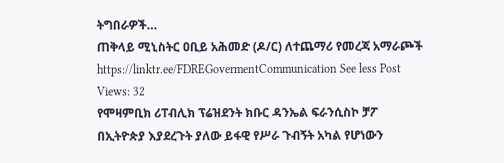ትግበራዎች…
ጠቅላይ ሚኒስትር ዐቢይ አሕመድ (ዶ/ር) ለተጨማሪ የመረጃ አማራጮች https://linktr.ee/FDREGovermentCommunication See less Post Views: 32
የሞዛምቢክ ሪፐብሊክ ፕሬዝደንት ክቡር ዳንኤል ፍራንሲስኮ ቻፖ በኢትዮጵያ እያደረጉት ያለው ይፋዊ የሥራ ጉብኝት አካል የሆነውን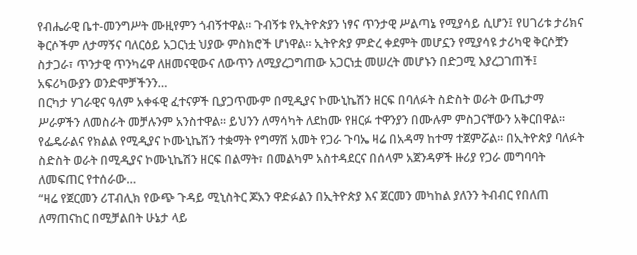የብሔራዊ ቤተ-መንግሥት ሙዚየምን ጎብኝተዋል። ጉብኝቱ የኢትዮጵያን ነፃና ጥንታዊ ሥልጣኔ የሚያሳይ ሲሆን፤ የሀገሪቱ ታሪክና ቅርሶችም ለታማኝና ባለርዕይ አጋርነቷ ህያው ምስክሮች ሆነዋል። ኢትዮጵያ ምድረ ቀደምት መሆኗን የሚያሳዩ ታሪካዊ ቅርሶቿን ስታጋራ፣ ጥንታዊ ጥንካሬዋ ለዘመናዊውና ለውጥን ለሚያረጋግጠው አጋርነቷ መሠረት መሆኑን በድጋሚ እያረጋገጠች፤ አፍሪካውያን ወንድሞቻችንን…
በርካታ ሃገራዊና ዓለም አቀፋዊ ፈተናዎች ቢያጋጥሙም በሚዲያና ኮሙኒኬሽን ዘርፍ በባለፉት ስድስት ወራት ውጤታማ ሥራዎችን ለመስራት መቻሉንም አንስተዋል። ይህንን ለማሳካት ለደከሙ የዘርፉ ተዋንያን በሙሉም ምስጋናቸውን አቅርበዋል። የፌዴራልና የክልል የሚዲያና ኮሙኒኬሽን ተቋማት የግማሽ አመት የጋራ ጉባኤ ዛሬ በአዳማ ከተማ ተጀምሯል። በኢትዮጵያ ባለፉት ስድስት ወራት በሚዲያና ኮሙኒኬሽን ዘርፍ በልማት፣ በመልካም አስተዳደርና በሰላም አጀንዳዎች ዙሪያ የጋራ መግባባት ለመፍጠር የተሰራው…
“ዛሬ የጀርመን ሪፐብሊክ የውጭ ጉዳይ ሚኒስትር ጆአን ዋድፉልን በኢትዮጵያ እና ጀርመን መካከል ያለንን ትብብር የበለጠ ለማጠናከር በሚቻልበት ሁኔታ ላይ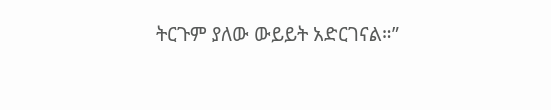ትርጉም ያለው ውይይት አድርገናል።”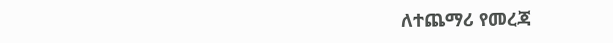ለተጨማሪ የመረጃ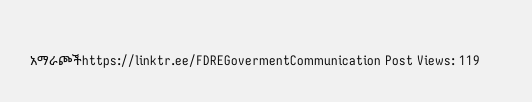አማራጮችhttps://linktr.ee/FDREGovermentCommunication Post Views: 119